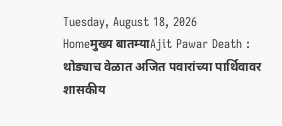Tuesday, August 18, 2026
Homeमुख्य बातम्याAjit Pawar Death : थोड्याच वेळात अजित पवारांच्या पार्थिवावर शासकीय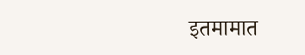इतमामात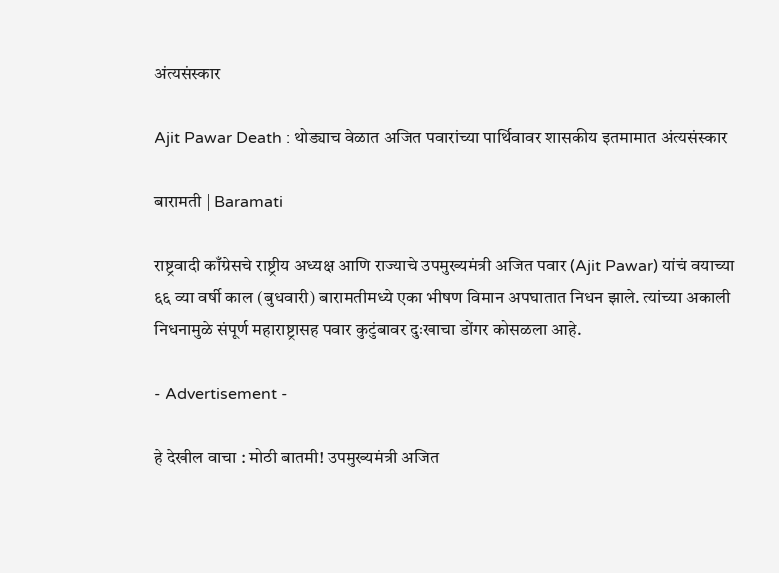अंत्यसंस्कार

Ajit Pawar Death : थोड्याच वेळात अजित पवारांच्या पार्थिवावर शासकीय इतमामात अंत्यसंस्कार

बारामती | Baramati

राष्ट्रवादी काँग्रेसचे राष्ट्रीय अध्यक्ष आणि राज्याचे उपमुख्यमंत्री अजित पवार (Ajit Pawar) यांचं वयाच्या ६६ व्या वर्षी काल (बुधवारी) बारामतीमध्ये एका भीषण विमान अपघातात निधन झाले. त्यांच्या अकाली निधनामुळे संपूर्ण महाराष्ट्रासह पवार कुटुंबावर दुःखाचा डोंगर कोसळला आहे.

- Advertisement -

हे देखील वाचा : मोठी बातमी! उपमुख्यमंत्री अजित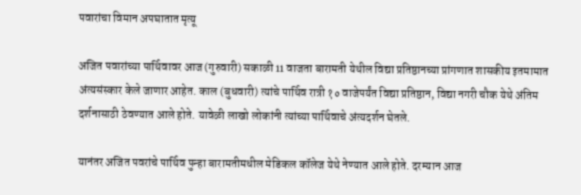पवारांचा विमान अपघातात मृत्यू

अजित पवारांच्या पार्थिवावर आज (गुरुवारी) सकाळी 11 वाजता बारामती येथील विद्या प्रतिष्ठानच्या प्रांगणात शासकीय इतमामात अंत्यसंस्कार केले जाणार आहेत. काल (बुधवारी) त्यांचे पार्थिव रात्री १० वाजेपर्यंत विद्या प्रतिष्ठान, विद्या नगरी चौक येथे अंतिम दर्शनासाठी ठेवण्यात आले होते. यावेळी लाखो लोकांनी त्यांच्या पार्थिवाचे अंत्यदर्शन घेतले.

यानंतर अजित पवरांचे पार्थिव पुन्हा बारामतीमधील मेडिकल कॉलेज येथे नेण्यात आले होते. दरम्यान आज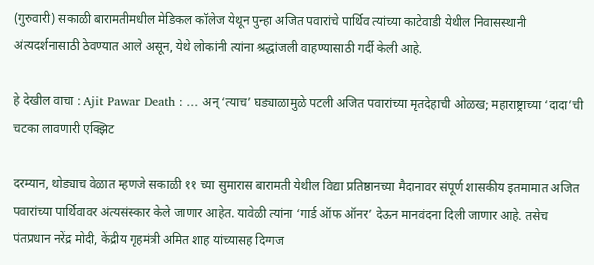(गुरुवारी) सकाळी बारामतीमधील मेडिकल कॉलेज येथून पुन्हा अजित पवारांचे पार्थिव त्यांच्या काटेवाडी येथील निवासस्थानी अंत्यदर्शनासाठी ठेवण्यात आले असून, येथे लोकांनी त्यांना श्रद्धांजली वाहण्यासाठी गर्दी केली आहे.

हे देखील वाचा : Ajit Pawar Death : … अन् ‘त्याच’ घड्याळामुळे पटली अजित पवारांच्या मृतदेहाची ओळख; महाराष्ट्राच्या ‘दादा’ची चटका लावणारी एक्झिट

दरम्यान, थोड्याच वेळात म्हणजे सकाळी ११ च्या सुमारास बारामती येथील विद्या प्रतिष्ठानच्या मैदानावर संपूर्ण शासकीय इतमामात अजित पवारांच्या पार्थिवावर अंत्यसंस्कार केले जाणार आहेत. यावेळी त्यांना ‘गार्ड ऑफ ऑनर’ देऊन मानवंदना दिली जाणार आहे. तसेच पंतप्रधान नरेंद्र मोदी, केंद्रीय गृहमंत्री अमित शाह यांच्यासह दिग्गज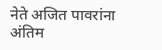नेते अजित पावरांना अंतिम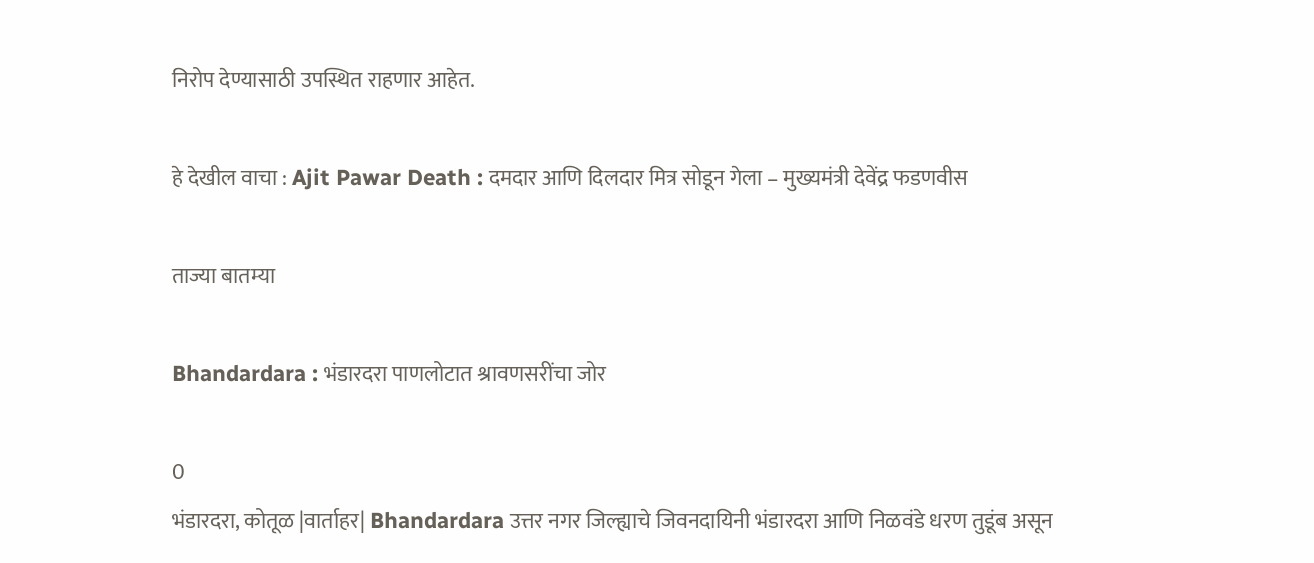निरोप देण्यासाठी उपस्थित राहणार आहेत.

हे देखील वाचा : Ajit Pawar Death : दमदार आणि दिलदार मित्र सोडून गेला – मुख्यमंत्री देवेंद्र फडणवीस

ताज्या बातम्या

Bhandardara : भंडारदरा पाणलोटात श्रावणसरींचा जोर

0
भंडारदरा, कोतूळ |वार्ताहर| Bhandardara उत्तर नगर जिल्ह्याचे जिवनदायिनी भंडारदरा आणि निळवंडे धरण तुडूंब असून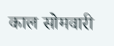काल सोमवारी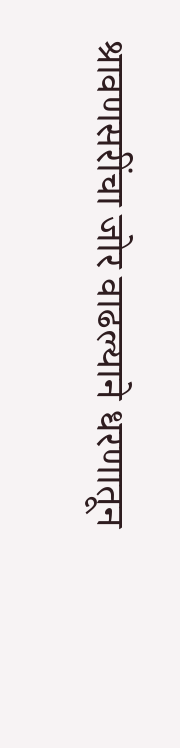श्रावणसरींचा जोर वाढल्याने धरणातून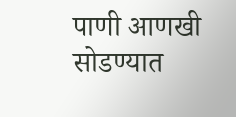पाणी आणखी सोडण्यात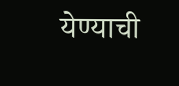येण्याची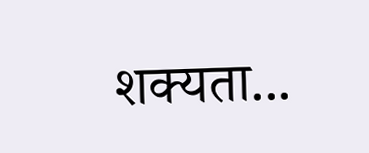शक्यता...